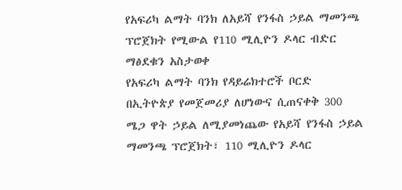የአፍሪካ ልማት ባንክ ለአይሻ የንፋስ ኃይል ማመንጫ ፕሮጀክት የሚውል የ110 ሚሊዮን ዶላር ብድር ማፅደቁን አስታወቀ
የአፍሪካ ልማት ባንክ የዳይሬክተሮች ቦርድ በኢትዮጵያ የመጀመሪያ ለሆነውና ሲጠናቀቅ 300 ሜጋ ዋት ኃይል ለሚያመነጨው የአይሻ የንፋስ ኃይል ማመንጫ ፕሮጀክት፣ 110 ሚሊዮን ዶላር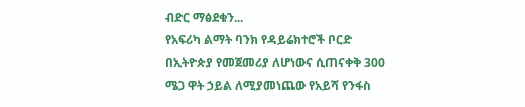ብድር ማፅደቁን...
የአፍሪካ ልማት ባንክ የዳይሬክተሮች ቦርድ በኢትዮጵያ የመጀመሪያ ለሆነውና ሲጠናቀቅ 300 ሜጋ ዋት ኃይል ለሚያመነጨው የአይሻ የንፋስ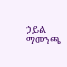ኃይል ማመንጫ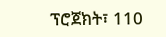ፕሮጀክት፣ 110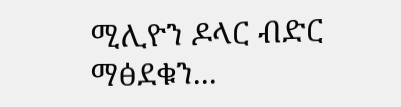ሚሊዮን ዶላር ብድር ማፅደቁን...